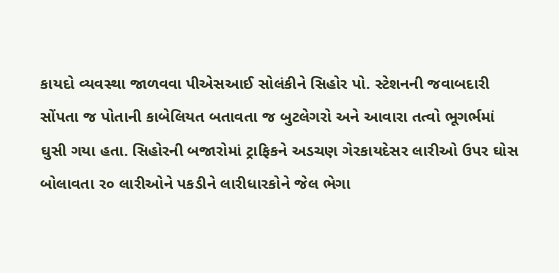કાયદો વ્યવસ્થા જાળવવા પીએસઆઈ સોલંકીને સિહોર પો. સ્ટેશનની જવાબદારી સોંપતા જ પોતાની કાબેલિયત બતાવતા જ બુટલેગરો અને આવારા તત્વો ભૂગર્ભમાં ઘુસી ગયા હતા. સિહોરની બજારોમાં ટ્રાફિકને અડચણ ગેરકાયદેસર લારીઓ ઉપર ઘોસ બોલાવતા ર૦ લારીઓને પકડીને લારીધારકોને જેલ ભેગા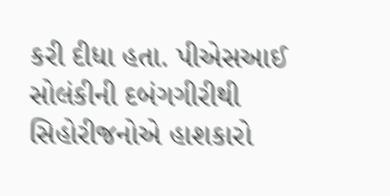કરી દીધા હતા. પીએસઆઈ સોલંકીની દબંગગીરીથી સિહોરીજનોએ હાશકારો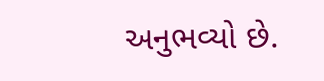અનુભવ્યો છે.